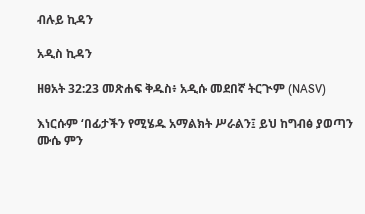ብሉይ ኪዳን

አዲስ ኪዳን

ዘፀአት 32:23 መጽሐፍ ቅዱስ፥ አዲሱ መደበኛ ትርጒም (NASV)

እነርሱም ‘በፊታችን የሚሄዱ አማልክት ሥራልን፤ ይህ ከግብፅ ያወጣን ሙሴ ምን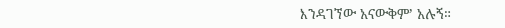እንዳገኘው አናውቅም’ አሉኝ።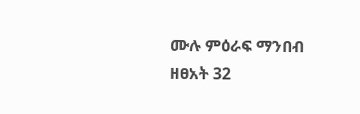ሙሉ ምዕራፍ ማንበብ ዘፀአት 32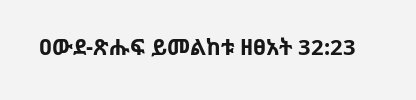ዐውደ-ጽሑፍ ይመልከቱ ዘፀአት 32:23